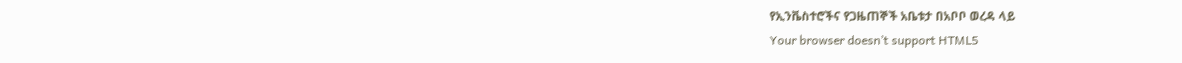የኢንቬስተሮችና የጋዜጠኞች አቤቱታ በአቦቦ ወረዳ ላይ
Your browser doesn’t support HTML5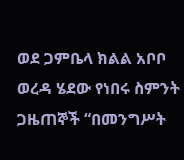ወደ ጋምቤላ ክልል አቦቦ ወረዳ ሄደው የነበሩ ስምንት ጋዜጠኞች “በመንግሥት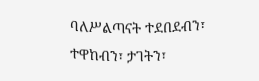ባለሥልጣናት ተደበደብን፣ ተዋከብን፣ ታገትን፣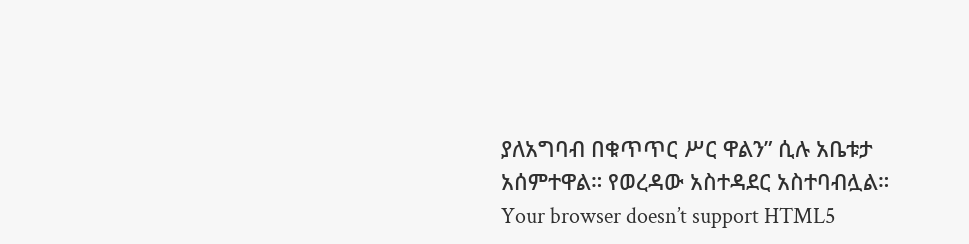ያለአግባብ በቁጥጥር ሥር ዋልን” ሲሉ አቤቱታ አሰምተዋል። የወረዳው አስተዳደር አስተባብሏል።
Your browser doesn’t support HTML5